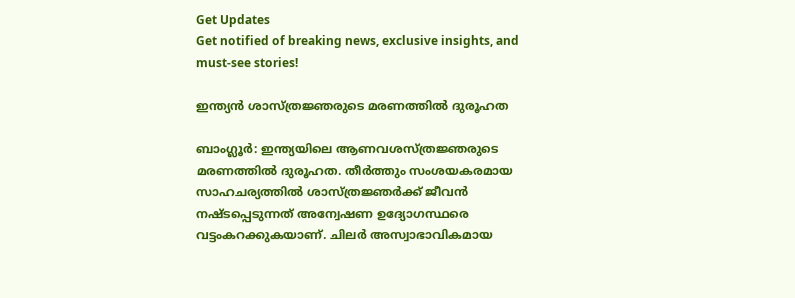Get Updates
Get notified of breaking news, exclusive insights, and must-see stories!

ഇന്ത്യന്‍ ശാസ്ത്രജ്ഞരുടെ മരണത്തില്‍ ദുരൂഹത

ബാംഗ്ലൂര്‍: ഇന്ത്യയിലെ ആണവശസ്ത്രജ്ഞരുടെ മരണത്തില്‍ ദുരൂഹത. തീര്‍ത്തും സംശയകരമായ സാഹചര്യത്തില്‍ ശാസ്ത്രജ്ഞര്‍ക്ക് ജീവന്‍ നഷ്ടപ്പെടുന്നത് അന്വേഷണ ഉദ്യോഗസ്ഥരെ വട്ടംകറക്കുകയാണ്. ചിലര്‍ അസ്വാഭാവികമായ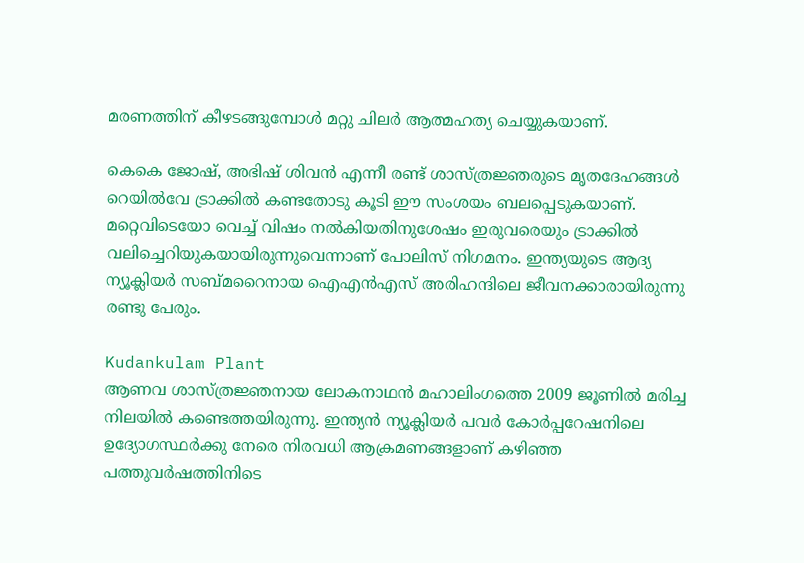മരണത്തിന് കീഴടങ്ങുമ്പോള്‍ മറ്റു ചിലര്‍ ആത്മഹത്യ ചെയ്യുകയാണ്.

കെകെ ജോഷ്, അഭിഷ് ശിവന്‍ എന്നീ രണ്ട് ശാസ്ത്രജ്ഞരുടെ മൃതദേഹങ്ങള്‍ റെയില്‍വേ ട്രാക്കില്‍ കണ്ടതോടു കൂടി ഈ സംശയം ബലപ്പെടുകയാണ്. മറ്റെവിടെയോ വെച്ച് വിഷം നല്‍കിയതിനുശേഷം ഇരുവരെയും ട്രാക്കില്‍ വലിച്ചെറിയുകയായിരുന്നുവെന്നാണ് പോലിസ് നിഗമനം. ഇന്ത്യയുടെ ആദ്യ ന്യൂക്ലിയര്‍ സബ്മറൈനായ ഐഎന്‍എസ് അരിഹന്ദിലെ ജീവനക്കാരായിരുന്നു രണ്ടു പേരും.

Kudankulam Plant
ആണവ ശാസ്ത്രജ്ഞനായ ലോകനാഥന്‍ മഹാലിംഗത്തെ 2009 ജൂണില്‍ മരിച്ച നിലയില്‍ കണ്ടെത്തയിരുന്നു. ഇന്ത്യന്‍ ന്യൂക്ലിയര്‍ പവര്‍ കോര്‍പ്പറേഷനിലെ ഉദ്യോഗസ്ഥര്‍ക്കു നേരെ നിരവധി ആക്രമണങ്ങളാണ് കഴിഞ്ഞ പത്തുവര്‍ഷത്തിനിടെ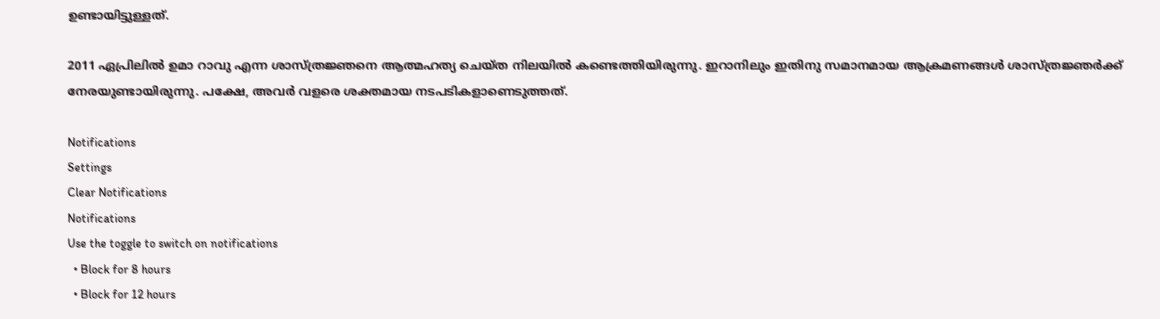ഉണ്ടായിട്ടുള്ളത്.

2011 ഏപ്രിലില്‍ ഉമാ റാവു എന്ന ശാസ്ത്രജ്ഞനെ ആത്മഹത്യ ചെയ്ത നിലയില്‍ കണ്ടെത്തിയിരുന്നു. ഇറാനിലും ഇതിനു സമാനമായ ആക്രമണങ്ങള്‍ ശാസ്ത്രജ്ഞര്‍ക്ക് നേരയുണ്ടായിരുന്നു. പക്ഷേ, അവര്‍ വളരെ ശക്തമായ നടപടികളാണെടുത്തത്.

Notifications
Settings
Clear Notifications
Notifications
Use the toggle to switch on notifications
  • Block for 8 hours
  • Block for 12 hours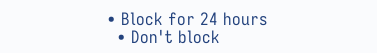• Block for 24 hours
  • Don't block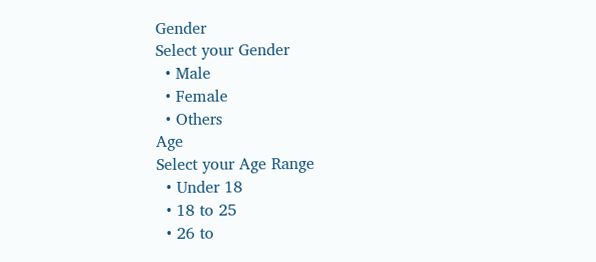Gender
Select your Gender
  • Male
  • Female
  • Others
Age
Select your Age Range
  • Under 18
  • 18 to 25
  • 26 to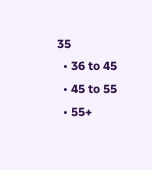35
  • 36 to 45
  • 45 to 55
  • 55+